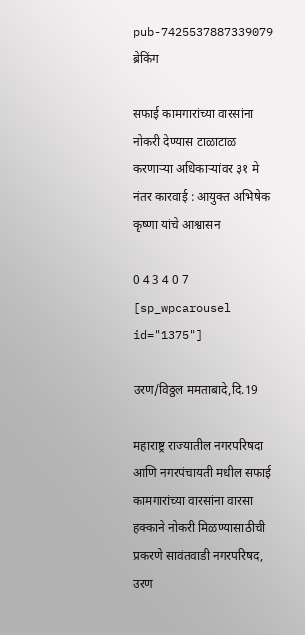pub-7425537887339079
ब्रेकिंग

सफाई कामगारांच्या वारसांना नोकरी देण्यास टाळाटाळ करणाऱ्या अधिकाऱ्यांवर ३१ मे नंतर कारवाई : आयुक्त अभिषेक कृष्णा यांचे आश्वासन

0 4 3 4 0 7
[sp_wpcarousel id="1375"]

उरण/विठ्ठल ममताबादे,दि.19

महाराष्ट्र राज्यातील नगरपरिषदा आणि नगरपंचायती मधील सफाई कामगारांच्या वारसांना वारसा हक्काने नोकरी मिळण्यासाठीची प्रकरणे सावंतवाडी नगरपरिषद, उरण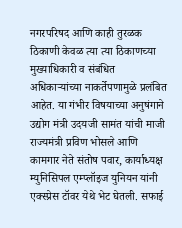नगरपरिषद आणि काही तुरळक ठिकाणी केवळ त्या त्या ठिकाणच्या मुख्याधिकारी व संबंधित अधिकाऱ्यांच्या नाकर्तेपणामुळे प्रलंबित आहेत. या गंभीर विषयाच्या अनुषंगाने उद्योग मंत्री उदयजी सामंत यांची माजी राज्यमंत्री प्रविण भोसले आणि कामगार नेते संतोष पवार, कार्याध्यक्ष म्युनिसिपल एम्प्लॉइज युनियन यांनी एक्स्प्रेस टॉवर येथे भेट घेतली. सफाई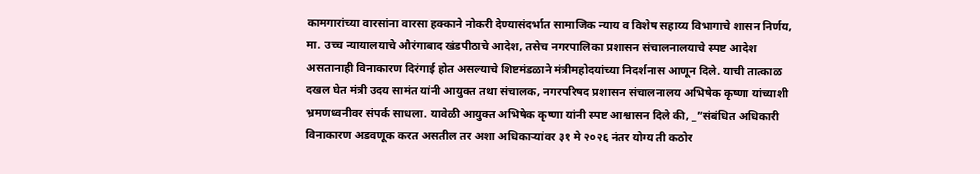कामगारांच्या वारसांना वारसा हक्काने नोकरी देण्यासंदर्भात सामाजिक न्याय व विशेष सहाय्य विभागाचे शासन निर्णय, मा. उच्च न्यायालयाचे औरंगाबाद खंडपीठाचे आदेश, तसेच नगरपालिका प्रशासन संचालनालयाचे स्पष्ट आदेश असतानाही विनाकारण दिरंगाई होत असल्याचे शिष्टमंडळाने मंत्रीमहोदयांच्या निदर्शनास आणून दिले. याची तात्काळ दखल घेत मंत्री उदय सामंत यांनी आयुक्त तथा संचालक, नगरपरिषद प्रशासन संचालनालय अभिषेक कृष्णा यांच्याशी भ्रमणध्वनीवर संपर्क साधला. यावेळी आयुक्त अभिषेक कृष्णा यांनी स्पष्ट आश्वासन दिले की, _”संबंधित अधिकारी विनाकारण अडवणूक करत असतील तर अशा अधिकाऱ्यांवर ३१ मे २०२६ नंतर योग्य ती कठोर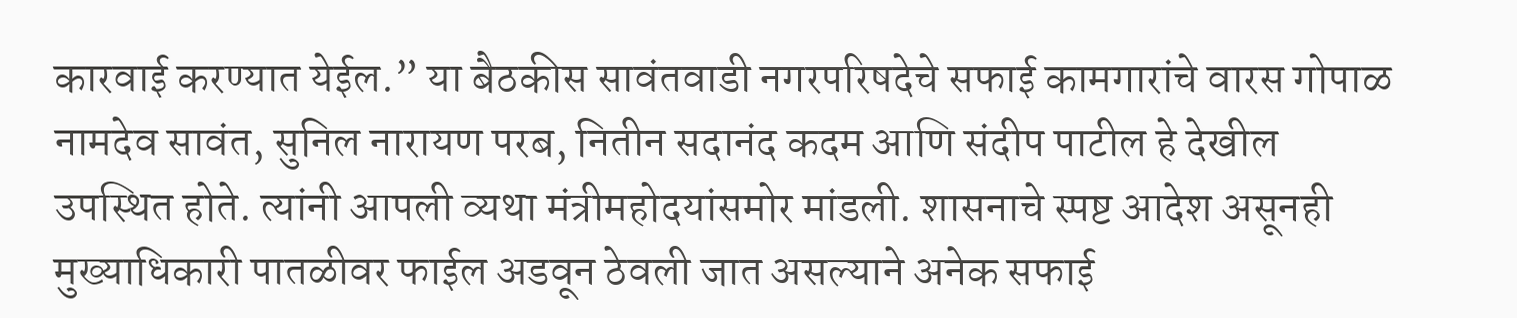कारवाई करण्यात येईल.” या बैठकीस सावंतवाडी नगरपरिषदेचे सफाई कामगारांचे वारस गोपाळ नामदेव सावंत, सुनिल नारायण परब, नितीन सदानंद कदम आणि संदीप पाटील हे देखील उपस्थित होते. त्यांनी आपली व्यथा मंत्रीमहोदयांसमोर मांडली. शासनाचे स्पष्ट आदेश असूनही मुख्याधिकारी पातळीवर फाईल अडवून ठेवली जात असल्याने अनेक सफाई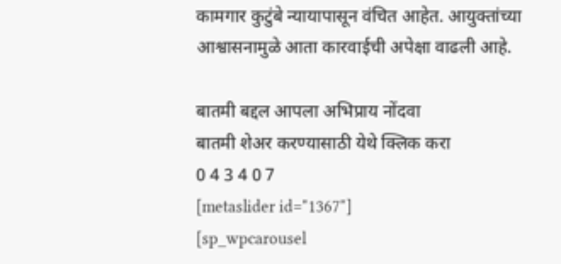कामगार कुटुंबे न्यायापासून वंचित आहेत. आयुक्तांच्या आश्वासनामुळे आता कारवाईची अपेक्षा वाढली आहे.

बातमी बद्दल आपला अभिप्राय नोंदवा
बातमी शेअर करण्यासाठी येथे क्लिक करा
0 4 3 4 0 7
[metaslider id="1367"]
[sp_wpcarousel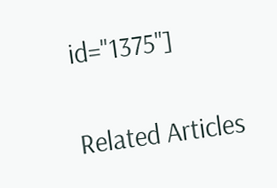id="1375"]

Related Articles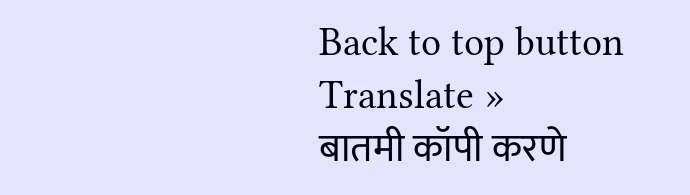Back to top button
Translate »
बातमी कॉपी करणे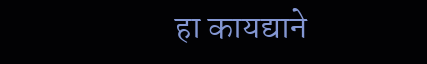हा कायद्याने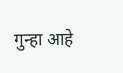गुन्हा आहे